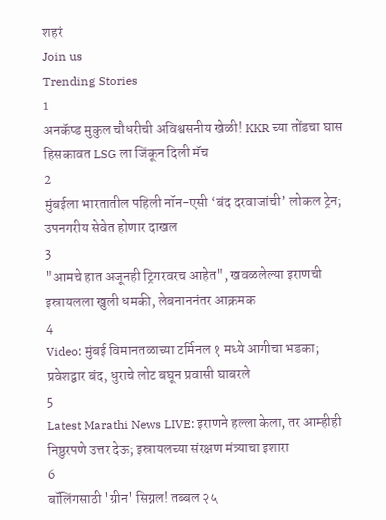शहरं
Join us
Trending Stories
1
अनकॅप्ड मुकुल चौधरीची अविश्वसनीय खेळी! KKR च्या तोंडचा घास हिसकावत LSG ला जिंकून दिली मॅच
2
मुंबईला भारतातील पहिली नॉन-एसी ‘बंद दरवाजांची’ लोकल ट्रेन; उपनगरीय सेवेत होणार दाखल
3
"आमचे हात अजूनही ट्रिगरवरच आहेत", खवळलेल्या इराणची इस्रायलला खुली धमकी, लेबनाननंतर आक्रमक
4
Video: मुंबई विमानतळाच्या टर्मिनल १ मध्ये आगीचा भडका; प्रवेशद्वार बंद, धुराचे लोट बघून प्रवासी घाबरले
5
Latest Marathi News LIVE: इराणने हल्ला केला, तर आम्हीही निष्ठुरपणे उत्तर देऊ; इस्रायलच्या संरक्षण मंत्र्याचा इशारा
6
बॉलिंगसाठी 'ग्रीन' सिग्नल! तब्बल २५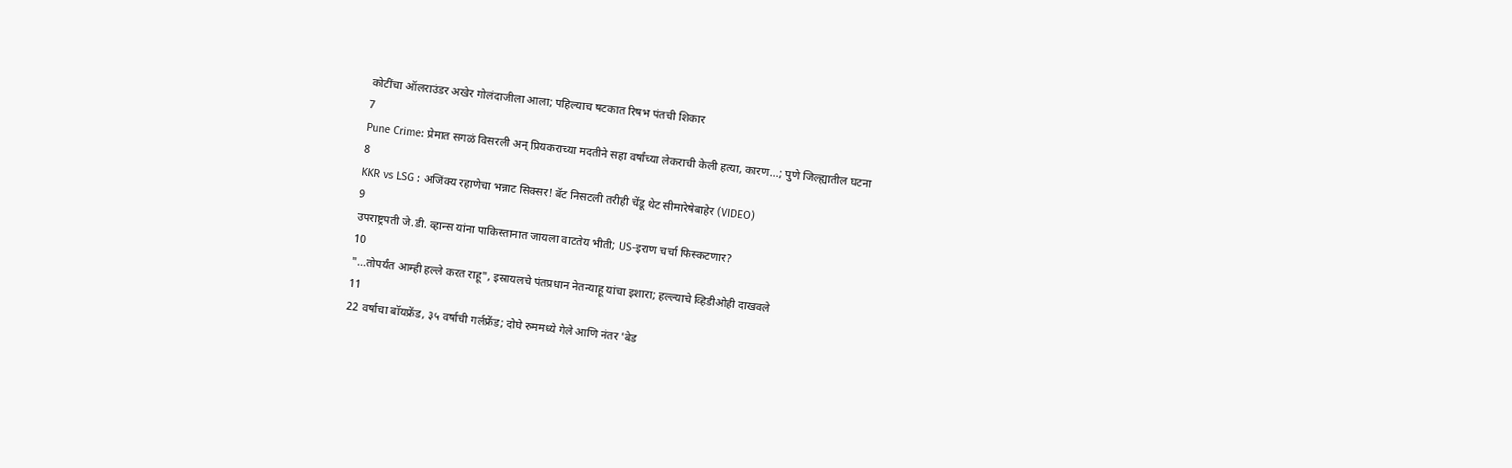कोटींचा ऑलराउंडर अखेर गोलंदाजीला आला; पहिल्याच षटकात रिषभ पंतची शिकार
7
Pune Crime: प्रेमात सगळं विसरली अन् प्रियकराच्या मदतीने सहा वर्षांच्या लेकराची केली हत्या, कारण...; पुणे जिल्ह्यातील घटना
8
KKR vs LSG : अजिंक्य रहाणेचा भन्नाट सिक्सर! बॅट निसटली तरीही चेंडू थेट सीमारेषेबाहेर (VIDEO)
9
उपराष्ट्रपती जे.डी. व्हान्स यांना पाकिस्तानात जायला वाटतेय भीती; US-इराण चर्चा फिस्कटणार?
10
"...तोपर्यंत आम्ही हल्ले करत राहू", इस्रायलचे पंतप्रधान नेतन्याहू यांचा इशारा; हल्ल्याचे व्हिडीओही दाखवले
11
22 वर्षाचा बॉयफ्रेंड, ३५ वर्षाची गर्लफ्रेंड; दोघे रुममध्ये गेले आणि नंतर 'बेड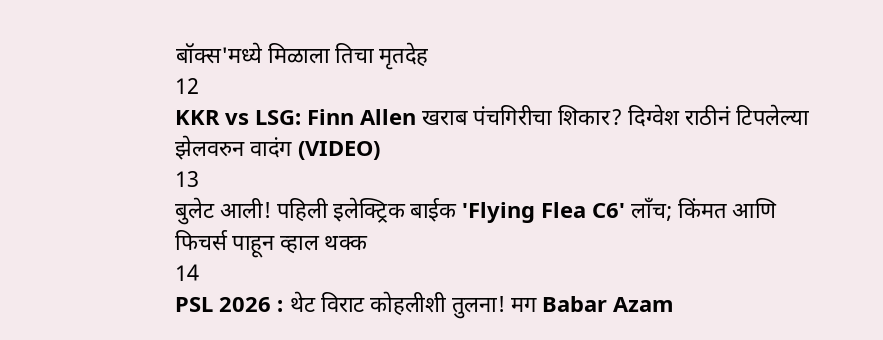बॉक्स'मध्ये मिळाला तिचा मृतदेह
12
KKR vs LSG: Finn Allen खराब पंचगिरीचा शिकार? दिग्वेश राठीनं टिपलेल्या झेलवरुन वादंग (VIDEO)
13
बुलेट आली! पहिली इलेक्ट्रिक बाईक 'Flying Flea C6' लाँच; किंमत आणि फिचर्स पाहून व्हाल थक्क
14
PSL 2026 : थेट विराट कोहलीशी तुलना! मग Babar Azam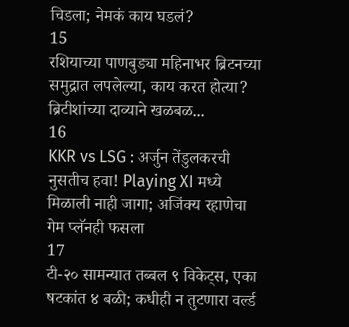चिडला; नेमकं काय घडलं?
15
रशियाच्या पाणबुड्या महिनाभर ब्रिटनच्या समुद्रात लपलेल्या, काय करत होत्या? ब्रिटीशांच्या दाव्याने खळबळ...
16
KKR vs LSG : अर्जुन तेंडुलकरची नुसतीच हवा! Playing XI मध्ये मिळाली नाही जागा; अजिंक्य रहाणेचा गेम प्लॅनही फसला
17
टी-२० सामन्यात तब्बल ९ विकेट्स, एका षटकांत ४ बळी; कधीही न तुटणारा वर्ल्ड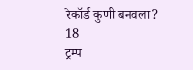रेकॉर्ड कुणी बनवला?
18
ट्रम्प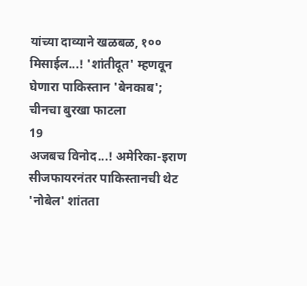यांच्या दाव्याने खळबळ, १०० मिसाईल...! 'शांतीदूत' म्हणवून घेणारा पाकिस्तान 'बेनकाब'; चीनचा बुरखा फाटला
19
अजबच विनोद...! अमेरिका-इराण सीजफायरनंतर पाकिस्तानची थेट 'नोबेल' शांतता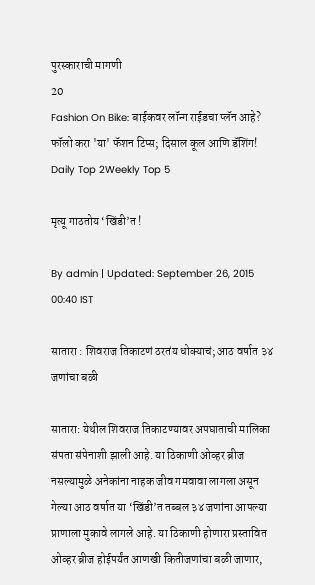पुरस्काराची मागणी
20
Fashion On Bike: बाईकवर लॉन्ग राईडचा प्लॅन आहे? फॉलो करा 'या' फॅशन टिप्स; दिसाल कूल आणि डॅशिंग!
Daily Top 2Weekly Top 5

मृत्यू गाठतोय ‘खिंडी’त !

By admin | Updated: September 26, 2015 00:40 IST

सातारा : शिवराज तिकाटणं ठरतंय धोक्याचं; आठ वर्षात ३४ जणांचा बळी

सातारा: येथील शिवराज तिकाटण्यावर अपघाताची मालिका संपता संपेनाशी झाली आहे. या ठिकाणी ओव्हर ब्रीज नसल्यामुळे अनेकांना नाहक जीव गमवावा लागला असून गेल्या आठ वर्षात या ‘खिंडी’त तब्बल ३४ जणांना आपल्या प्राणाला मुकावे लागले आहे. या ठिकाणी होणारा प्रस्तावित ओव्हर ब्रीज होईपर्यंत आणखी कितीजणांचा बळी जाणार,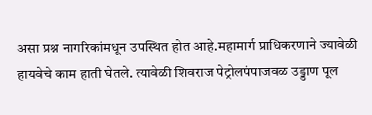असा प्रश्न नागरिकांमधून उपस्थित होत आहे.महामार्ग प्राधिकरणाने ज्यावेळी हायवेचे काम हाती घेतले. त्यावेळी शिवराज पेट्रोलपंपाजवळ उड्डाण पूल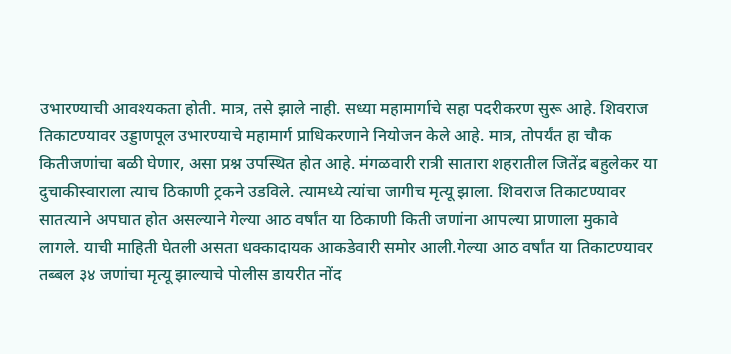उभारण्याची आवश्यकता होती. मात्र, तसे झाले नाही. सध्या महामार्गाचे सहा पदरीकरण सुरू आहे. शिवराज तिकाटण्यावर उड्डाणपूल उभारण्याचे महामार्ग प्राधिकरणाने नियोजन केले आहे. मात्र, तोपर्यंत हा चौक कितीजणांचा बळी घेणार, असा प्रश्न उपस्थित होत आहे. मंगळवारी रात्री सातारा शहरातील जितेंद्र बहुलेकर या दुचाकीस्वाराला त्याच ठिकाणी ट्रकने उडविले. त्यामध्ये त्यांचा जागीच मृत्यू झाला. शिवराज तिकाटण्यावर सातत्याने अपघात होत असल्याने गेल्या आठ वर्षांत या ठिकाणी किती जणांना आपल्या प्राणाला मुकावे लागले. याची माहिती घेतली असता धक्कादायक आकडेवारी समोर आली.गेल्या आठ वर्षांत या तिकाटण्यावर तब्बल ३४ जणांचा मृत्यू झाल्याचे पोलीस डायरीत नोंद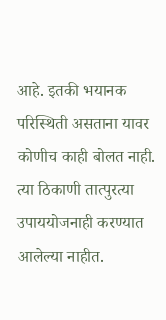आहे. इतकी भयानक परिस्थिती असताना यावर कोणीच काही बोलत नाही. त्या ठिकाणी तात्पुरत्या उपाययोजनाही करण्यात आलेल्या नाहीत.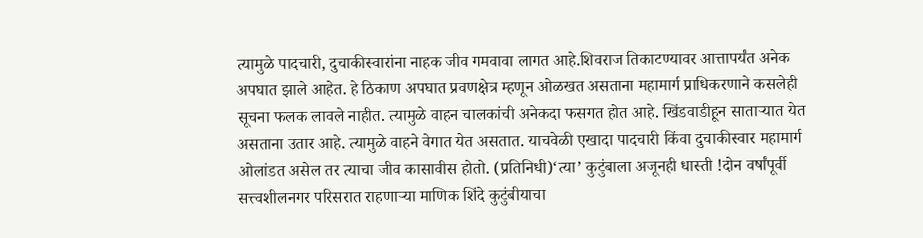त्यामुळे पादचारी, दुचाकीस्वारांना नाहक जीव गमवावा लागत आहे.शिवराज तिकाटण्यावर आत्तापर्यंत अनेक अपघात झाले आहेत. हे ठिकाण अपघात प्रवणक्षेत्र म्हणून ओळखत असताना महामार्ग प्राधिकरणाने कसलेही सूचना फलक लावले नाहीत. त्यामुळे वाहन चालकांची अनेकदा फसगत होत आहे. खिंडवाडीहून साताऱ्यात येत असताना उतार आहे. त्यामुळे वाहने वेगात येत असतात. याचवेळी एखादा पादचारी किंवा दुचाकीस्वार महामार्ग ओलांडत असेल तर त्याचा जीव कासावीस होतो. (प्रतिनिधी)‘त्या’ कुटुंबाला अजूनही धास्ती !दोन वर्षांपूर्वी सत्त्वशीलनगर परिसरात राहणाऱ्या माणिक शिंदे कुटुंबीयाचा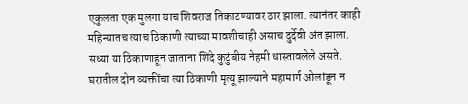एकुलता एक मुलगा याच शिवराज तिकाटण्यावर ठार झाला. त्यानंतर काही महिन्यातच त्याच ठिकाणी त्याच्या मावशीचाही असाच दुर्देवी अंत झाला. सध्या या ठिकाणाहून जाताना शिंदे कुटुंबीय नेहमी धास्तावलेले असते. घरातील दोन व्यक्तींचा त्या ठिकाणी मृत्यू झाल्याने महामार्ग ओलांडून न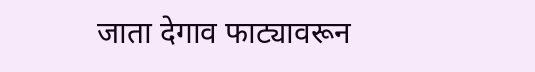जाता देगाव फाट्यावरून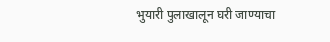भुयारी पुलाखालून घरी जाण्याचा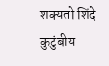शक्यतो शिंदे कुटुंबीय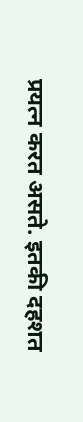प्रयत्न करत असते. इतकी दहशत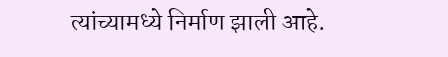त्यांच्यामध्ये निर्माण झाली आहे.